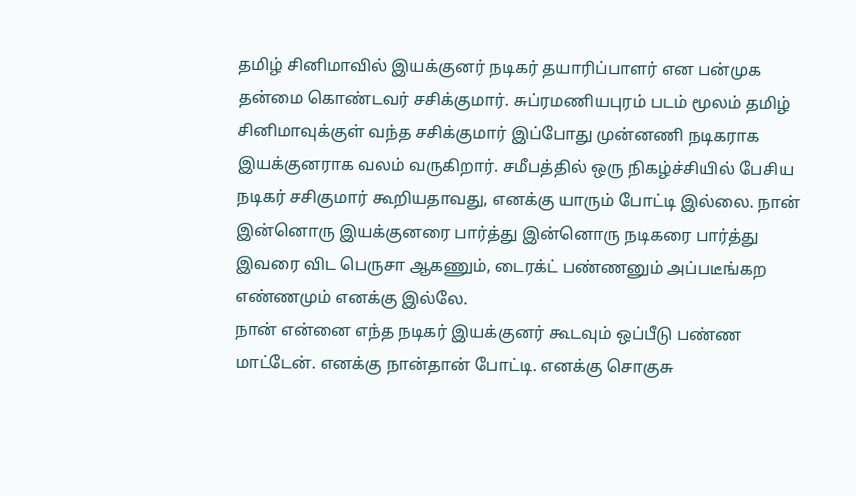தமிழ் சினிமாவில் இயக்குனர் நடிகர் தயாரிப்பாளர் என பன்முக தன்மை கொண்டவர் சசிக்குமார். சுப்ரமணியபுரம் படம் மூலம் தமிழ் சினிமாவுக்குள் வந்த சசிக்குமார் இப்போது முன்னணி நடிகராக இயக்குனராக வலம் வருகிறார். சமீபத்தில் ஒரு நிகழ்ச்சியில் பேசிய நடிகர் சசிகுமார் கூறியதாவது, எனக்கு யாரும் போட்டி இல்லை. நான் இன்னொரு இயக்குனரை பார்த்து இன்னொரு நடிகரை பார்த்து இவரை விட பெருசா ஆகணும், டைரக்ட் பண்ணனும் அப்படீங்கற எண்ணமும் எனக்கு இல்லே.
நான் என்னை எந்த நடிகர் இயக்குனர் கூடவும் ஒப்பீடு பண்ண மாட்டேன். எனக்கு நான்தான் போட்டி. எனக்கு சொகுசு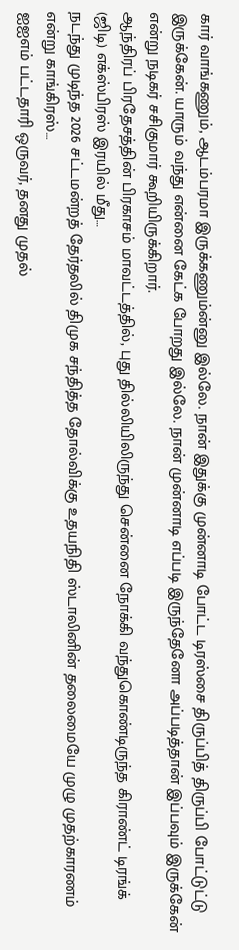கார் வாங்கணும், ஆடம்பரமா இருக்கணும்ன்னு இல்லே. நான் இதுக்கு முன்னாடி போட்ட டிரஸ்சை திருப்பித் திருப்பி போட்டுட்டு இருக்கேன். யாரும் வந்து என்னை கேட்க போறது இல்லே. நான் முன்னாடி எப்படி இருந்தேனோ அப்படித்தான் இப்பவும் இருக்கேன் என்று நடிகர் சசிகுமார் கூறியிருக்கிறார்.
ஆந்திரப் பிரதேசத்தின் பிரகாசம் மாவட்டத்தில், புது தில்லியிலிருந்து சென்னை நோக்கி வந்துகொண்டிருந்த கிராண்ட் டிரங்க் (ஜிடி) எக்ஸ்பிரஸ் இரயில் மீது…
நடந்து முடிந்த 2026 சட்டமன்றத் தேர்தலில் திமுக சந்தித்த தோல்விக்கு உதயநிதி ஸ்டாலினின் தலைமையே முழு முதற்காரணம் என்று காங்கிரஸ்…
ஐஐஎம் பட்டதாரி ஒருவர், தனது முதல்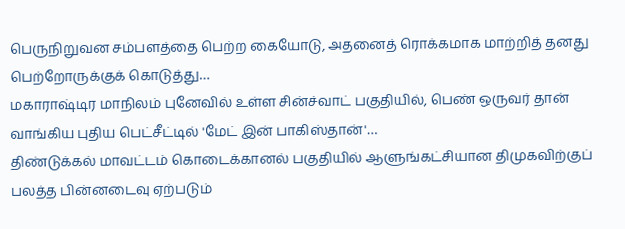பெருநிறுவன சம்பளத்தை பெற்ற கையோடு, அதனைத் ரொக்கமாக மாற்றித் தனது பெற்றோருக்குக் கொடுத்து…
மகாராஷ்டிர மாநிலம் புனேவில் உள்ள சின்ச்வாட் பகுதியில், பெண் ஒருவர் தான் வாங்கிய புதிய பெட்சீட்டில் 'மேட் இன் பாகிஸ்தான்'…
திண்டுக்கல் மாவட்டம் கொடைக்கானல் பகுதியில் ஆளுங்கட்சியான திமுகவிற்குப் பலத்த பின்னடைவு ஏற்படும்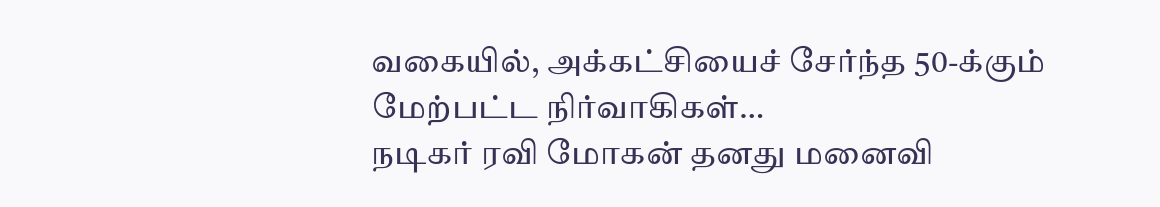வகையில், அக்கட்சியைச் சேர்ந்த 50-க்கும் மேற்பட்ட நிர்வாகிகள்…
நடிகர் ரவி மோகன் தனது மனைவி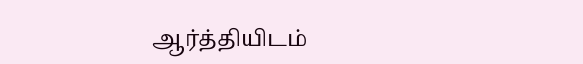ஆர்த்தியிடம்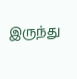இருந்து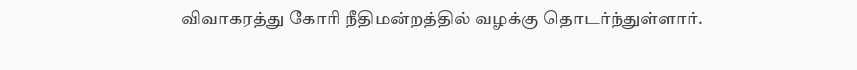விவாகரத்து கோரி நீதிமன்றத்தில் வழக்கு தொடர்ந்துள்ளார்.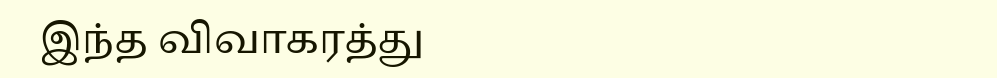இந்த விவாகரத்து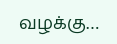வழக்கு…